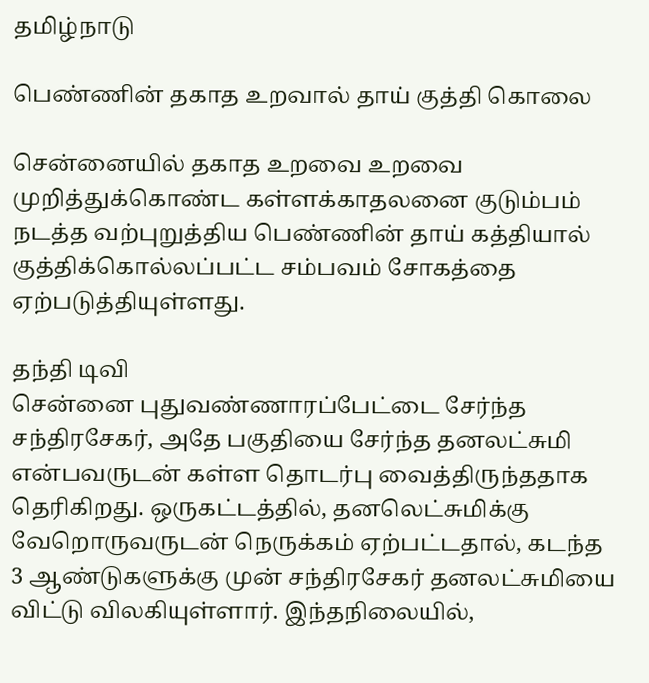தமிழ்நாடு

பெண்ணின் தகாத உறவால் தாய் குத்தி கொலை

சென்னையில் தகாத உறவை உறவை முறித்துக்கொண்ட கள்ளக்காதலனை குடும்பம் நடத்த வற்புறுத்திய பெண்ணின் தாய் கத்தியால் குத்திக்கொல்லப்பட்ட சம்பவம் சோகத்தை ஏற்படுத்தியுள்ளது.

தந்தி டிவி
சென்னை புதுவண்ணாரப்பேட்டை சேர்ந்த சந்திரசேகர், அதே பகுதியை சேர்ந்த தனலட்சுமி என்பவருடன் கள்ள தொடர்பு வைத்திருந்த‌தாக தெரிகிறது. ஒருகட்டத்தில், தனலெட்சுமிக்கு வேறொருவருடன் நெருக்கம் ஏற்பட்டதால், கடந்த 3 ஆண்டுகளுக்கு முன் சந்திரசேகர் தனலட்சுமியை விட்டு விலகியுள்ளார். இந்தநிலையில்,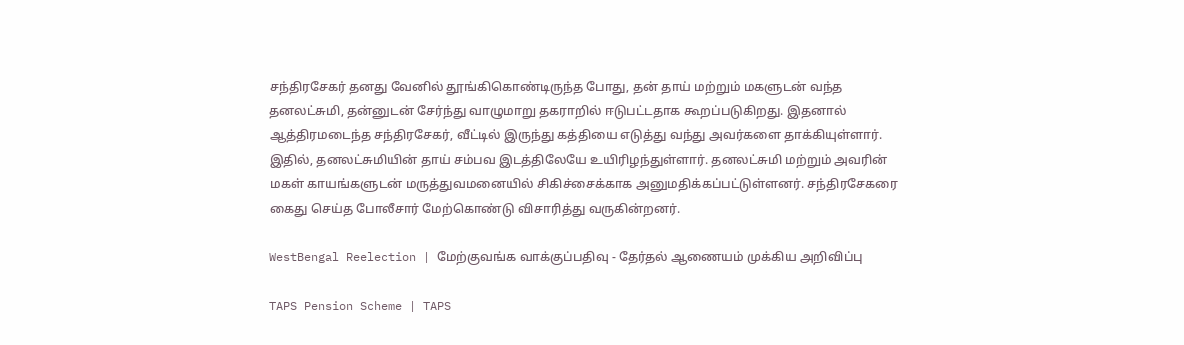சந்திரசேகர் தனது வேனில் தூங்கிகொண்டிருந்த போது, தன் தாய் மற்றும் மகளுடன் வந்த தனலட்சுமி, தன்னுடன் சேர்ந்து வாழுமாறு தகராறில் ஈடுபட்டதாக கூறப்படுகிறது. இதனால் ஆத்திரமடைந்த சந்திரசேகர், வீட்டில் இருந்து கத்தியை எடுத்து வந்து அவர்களை தாக்கியுள்ளார். இதில், தனலட்சுமியின் தாய் சம்பவ இடத்திலேயே உயிரிழந்துள்ளார். தனலட்சுமி மற்றும் அவரின் மகள் காயங்களுடன் மருத்துவமனையில் சிகிச்சைக்காக அனுமதிக்கப்பட்டுள்ளனர். சந்திரசேகரை கைது செய்த போலீசார் மேற்கொண்டு விசாரித்து வருகின்றனர்.

WestBengal Reelection | மேற்குவங்க வாக்குப்பதிவு - தேர்தல் ஆணையம் முக்கிய அறிவிப்பு

TAPS Pension Scheme | TAPS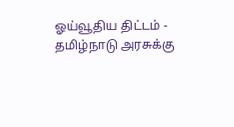ஓய்வூதிய திட்டம் - தமிழ்நாடு அரசுக்கு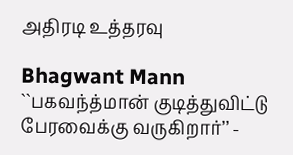அதிரடி உத்தரவு

Bhagwant Mann ``பகவந்த்மான் குடித்துவிட்டு பேரவைக்கு வருகிறார்’’ -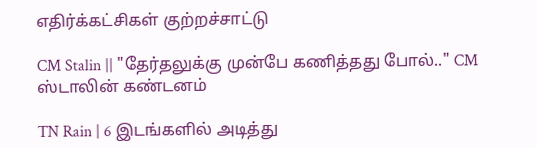எதிர்க்கட்சிகள் குற்றச்சாட்டு

CM Stalin || "தேர்தலுக்கு முன்பே கணித்தது போல்.." CM ஸ்டாலின் கண்டனம்

TN Rain | 6 இடங்களில் அடித்து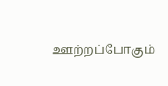ஊற்றப்போகும்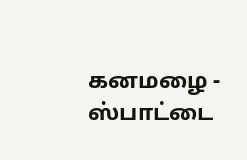கனமழை - ஸ்பாட்டை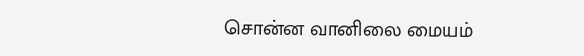சொன்ன வானிலை மையம்